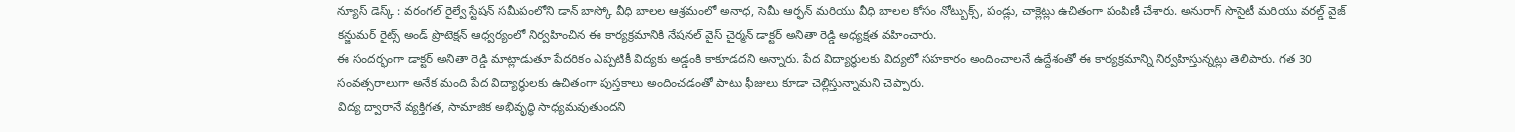న్యూస్ డెస్క్ : వరంగల్ రైల్వే స్టేషన్ సమీపంలోని డాన్ బాస్కో వీధి బాలల ఆశ్రమంలో అనాధ, సెమీ ఆర్ఫన్ మరియు వీధి బాలల కోసం నోట్బుక్స్, పండ్లు, చాక్లెట్లు ఉచితంగా పంపిణీ చేశారు. అనురాగ్ సొసైటీ మరియు వరల్డ్ వైజ్ కన్జుమర్ రైట్స్ అండ్ ప్రొటెక్షన్ ఆధ్వర్యంలో నిర్వహించిన ఈ కార్యక్రమానికి నేషనల్ వైస్ చైర్మన్ డాక్టర్ అనితా రెడ్డి అధ్యక్షత వహించారు.
ఈ సందర్భంగా డాక్టర్ అనితా రెడ్డి మాట్లాడుతూ పేదరికం ఎప్పటికీ విద్యకు అడ్డంకి కాకూడదని అన్నారు. పేద విద్యార్థులకు విద్యలో సహకారం అందించాలనే ఉద్దేశంతో ఈ కార్యక్రమాన్ని నిర్వహిస్తున్నట్లు తెలిపారు. గత 30 సంవత్సరాలుగా అనేక మంది పేద విద్యార్థులకు ఉచితంగా పుస్తకాలు అందించడంతో పాటు ఫీజులు కూడా చెల్లిస్తున్నామని చెప్పారు.
విద్య ద్వారానే వ్యక్తిగత, సామాజిక అభివృద్ధి సాధ్యమవుతుందని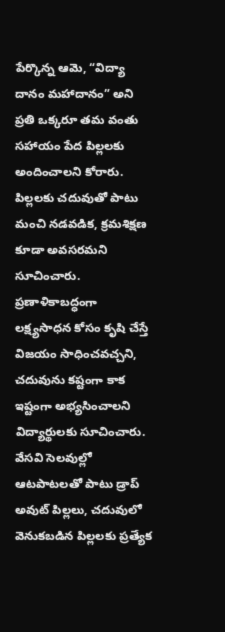పేర్కొన్న ఆమె, “విద్యా దానం మహాదానం” అని ప్రతి ఒక్కరూ తమ వంతు సహాయం పేద పిల్లలకు అందించాలని కోరారు. పిల్లలకు చదువుతో పాటు మంచి నడవడిక, క్రమశిక్షణ కూడా అవసరమని సూచించారు. ప్రణాళికాబద్ధంగా లక్ష్యసాధన కోసం కృషి చేస్తే విజయం సాధించవచ్చని, చదువును కష్టంగా కాక ఇష్టంగా అభ్యసించాలని విద్యార్థులకు సూచించారు.
వేసవి సెలవుల్లో ఆటపాటలతో పాటు డ్రాప్ అవుట్ పిల్లలు, చదువులో వెనుకబడిన పిల్లలకు ప్రత్యేక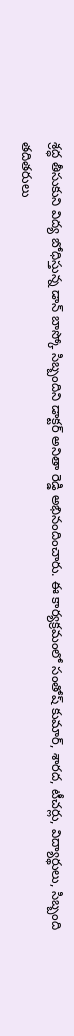శ్రద్ధ తీసుకుని విద్య బోధిస్తున్న డాన్ బాస్కో సిబ్బందిని డాక్టర్ అనితా రెడ్డి అభినందించారు. ఈ కార్యక్రమంలో సంతోష్ కుమార్, శారద, టీచర్లు, విద్యార్థులు, సిబ్బంది తదితరులు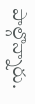పాల్గొన్నారు.